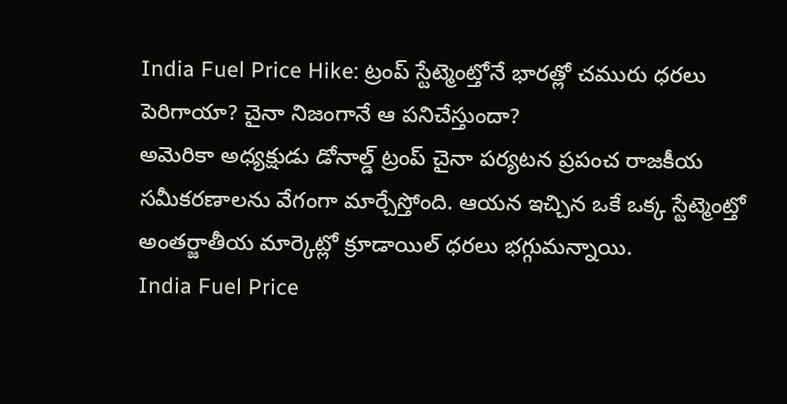India Fuel Price Hike: ట్రంప్ స్టేట్మెంట్తోనే భారత్లో చమురు ధరలు పెరిగాయా? చైనా నిజంగానే ఆ పనిచేస్తుందా?
అమెరికా అధ్యక్షుడు డోనాల్డ్ ట్రంప్ చైనా పర్యటన ప్రపంచ రాజకీయ సమీకరణాలను వేగంగా మార్చేస్తోంది. ఆయన ఇచ్చిన ఒకే ఒక్క స్టేట్మెంట్తో అంతర్జాతీయ మార్కెట్లో క్రూడాయిల్ ధరలు భగ్గుమన్నాయి.
India Fuel Price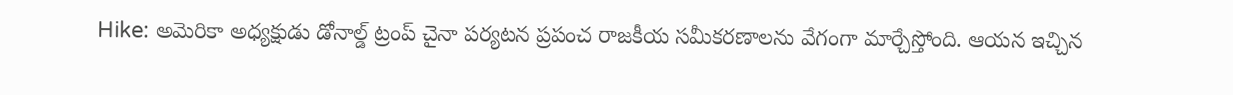Hike: అమెరికా అధ్యక్షుడు డోనాల్డ్ ట్రంప్ చైనా పర్యటన ప్రపంచ రాజకీయ సమీకరణాలను వేగంగా మార్చేస్తోంది. ఆయన ఇచ్చిన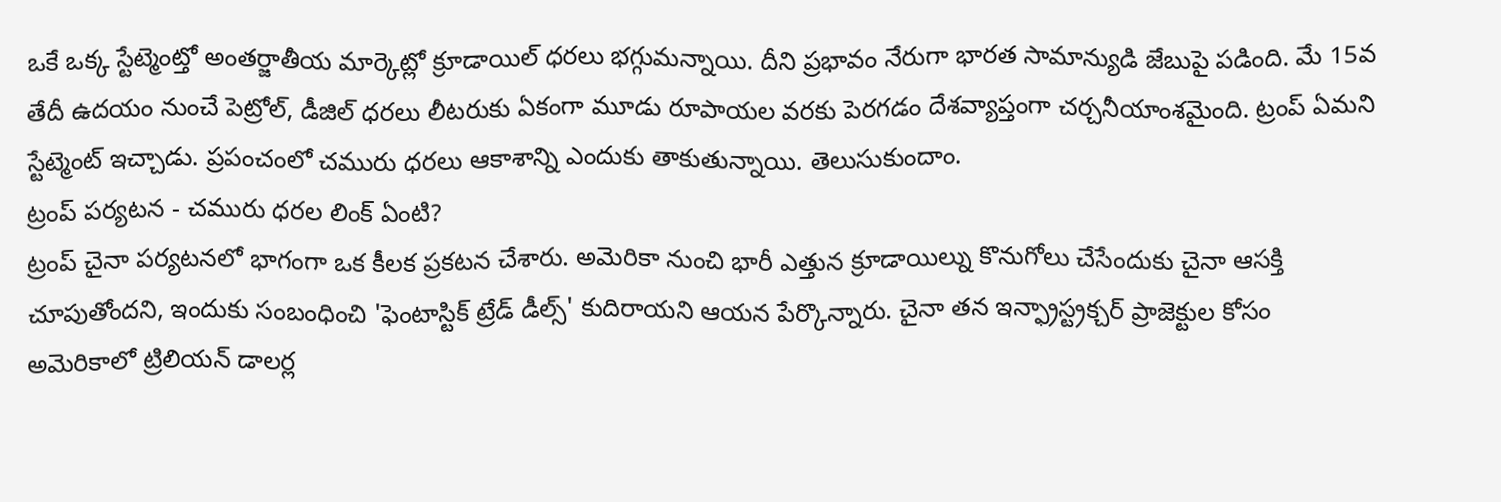ఒకే ఒక్క స్టేట్మెంట్తో అంతర్జాతీయ మార్కెట్లో క్రూడాయిల్ ధరలు భగ్గుమన్నాయి. దీని ప్రభావం నేరుగా భారత సామాన్యుడి జేబుపై పడింది. మే 15వ తేదీ ఉదయం నుంచే పెట్రోల్, డీజిల్ ధరలు లీటరుకు ఏకంగా మూడు రూపాయల వరకు పెరగడం దేశవ్యాప్తంగా చర్చనీయాంశమైంది. ట్రంప్ ఏమని స్టేట్మెంట్ ఇచ్చాడు. ప్రపంచంలో చమురు ధరలు ఆకాశాన్ని ఎందుకు తాకుతున్నాయి. తెలుసుకుందాం.
ట్రంప్ పర్యటన - చమురు ధరల లింక్ ఏంటి?
ట్రంప్ చైనా పర్యటనలో భాగంగా ఒక కీలక ప్రకటన చేశారు. అమెరికా నుంచి భారీ ఎత్తున క్రూడాయిల్ను కొనుగోలు చేసేందుకు చైనా ఆసక్తి చూపుతోందని, ఇందుకు సంబంధించి 'ఫెంటాస్టిక్ ట్రేడ్ డీల్స్' కుదిరాయని ఆయన పేర్కొన్నారు. చైనా తన ఇన్ఫ్రాస్ట్రక్చర్ ప్రాజెక్టుల కోసం అమెరికాలో ట్రిలియన్ డాలర్ల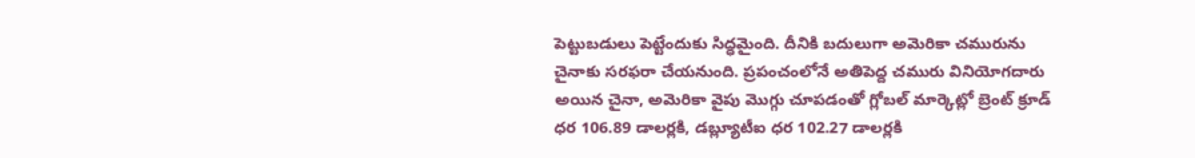పెట్టుబడులు పెట్టేందుకు సిద్ధమైంది. దీనికి బదులుగా అమెరికా చమురును చైనాకు సరఫరా చేయనుంది. ప్రపంచంలోనే అతిపెద్ద చమురు వినియోగదారు అయిన చైనా, అమెరికా వైపు మొగ్గు చూపడంతో గ్లోబల్ మార్కెట్లో బ్రెంట్ క్రూడ్ ధర 106.89 డాలర్లకి, డబ్ల్యూటీఐ ధర 102.27 డాలర్లకి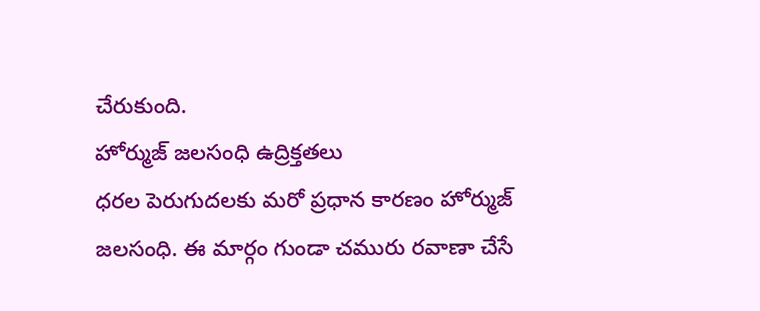చేరుకుంది.
హోర్ముజ్ జలసంధి ఉద్రిక్తతలు
ధరల పెరుగుదలకు మరో ప్రధాన కారణం హోర్ముజ్ జలసంధి. ఈ మార్గం గుండా చమురు రవాణా చేసే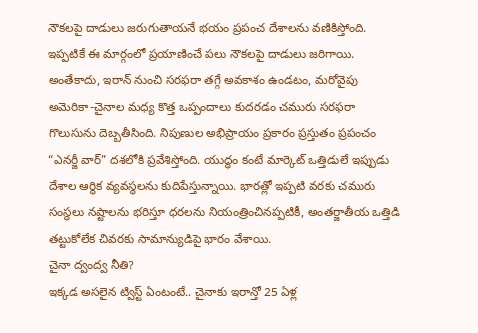నౌకలపై దాడులు జరుగుతాయనే భయం ప్రపంచ దేశాలను వణికిస్తోంది. ఇప్పటికే ఈ మార్గంలో ప్రయాణించే పలు నౌకలపై దాడులు జరిగాయి. అంతేకాదు, ఇరాన్ నుంచి సరఫరా తగ్గే అవకాశం ఉండటం, మరోవైపు అమెరికా-చైనాల మధ్య కొత్త ఒప్పందాలు కుదరడం చమురు సరఫరా గొలుసును దెబ్బతీసింది. నిపుణుల అభిప్రాయం ప్రకారం ప్రస్తుతం ప్రపంచం “ఎనర్జీ వార్” దశలోకి ప్రవేశిస్తోంది. యుద్ధం కంటే మార్కెట్ ఒత్తిడులే ఇప్పుడు దేశాల ఆర్థిక వ్యవస్థలను కుదిపేస్తున్నాయి. భారత్లో ఇప్పటి వరకు చమురు సంస్థలు నష్టాలను భరిస్తూ ధరలను నియంత్రించినప్పటికీ, అంతర్జాతీయ ఒత్తిడి తట్టుకోలేక చివరకు సామాన్యుడిపై భారం వేశాయి.
చైనా ద్వంద్వ నీతి?
ఇక్కడ అసలైన ట్విస్ట్ ఏంటంటే.. చైనాకు ఇరాన్తో 25 ఏళ్ల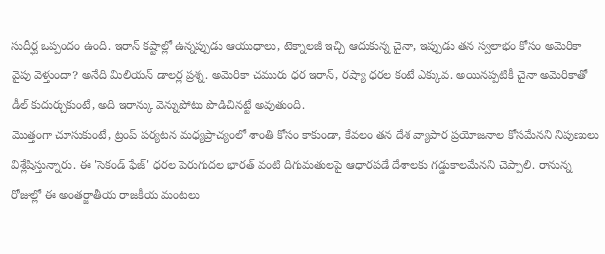సుదీర్ఘ ఒప్పందం ఉంది. ఇరాన్ కష్టాల్లో ఉన్నప్పుడు ఆయుధాలు, టెక్నాలజీ ఇచ్చి ఆదుకున్న చైనా, ఇప్పుడు తన స్వలాభం కోసం అమెరికా వైపు వెళ్తుందా? అనేది మిలియన్ డాలర్ల ప్రశ్న. అమెరికా చమురు ధర ఇరాన్, రష్యా ధరల కంటే ఎక్కువ. అయినప్పటికీ చైనా అమెరికాతో డీల్ కుదుర్చుకుంటే, అది ఇరాన్కు వెన్నుపోటు పొడిచినట్టే అవుతుంది.
మొత్తంగా చూసుకుంటే, ట్రంప్ పర్యటన మధ్యప్రాచ్యంలో శాంతి కోసం కాకుండా, కేవలం తన దేశ వ్యాపార ప్రయోజనాల కోసమేనని నిపుణులు విశ్లేషిస్తున్నారు. ఈ 'సెకండ్ ఫేజ్' ధరల పెరుగుదల భారత్ వంటి దిగుమతులపై ఆధారపడే దేశాలకు గడ్డుకాలమేనని చెప్పాలి. రానున్న రోజుల్లో ఈ అంతర్జాతీయ రాజకీయ మంటలు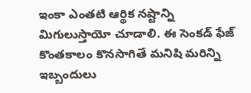ఇంకా ఎంతటి ఆర్థిక నష్టాన్ని మిగులుస్తాయో చూడాలి. ఈ సెంకడ్ ఫేజ్ కొంతకాలం కొనసాగితే మనిషి మరిన్ని ఇబ్బందులు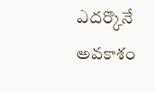ఎదర్కొనే అవకాశం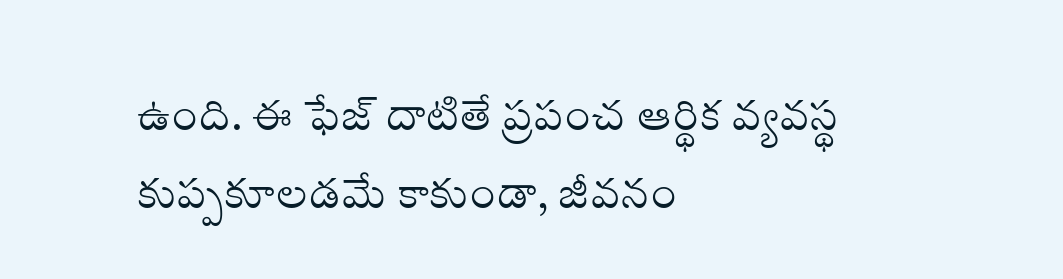ఉంది. ఈ ఫేజ్ దాటితే ప్రపంచ ఆర్థిక వ్యవస్థ కుప్పకూలడమే కాకుండా, జీవనం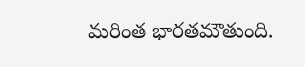మరింత భారతమౌతుంది.